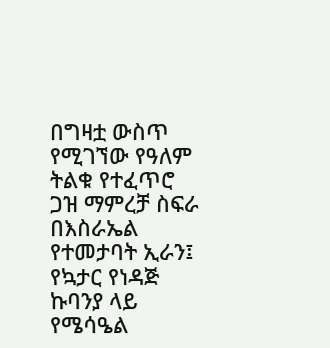በግዛቷ ውስጥ የሚገኘው የዓለም ትልቁ የተፈጥሮ ጋዝ ማምረቻ ስፍራ በእስራኤል የተመታባት ኢራን፤ የኳታር የነዳጅ ኩባንያ ላይ የሜሳዔል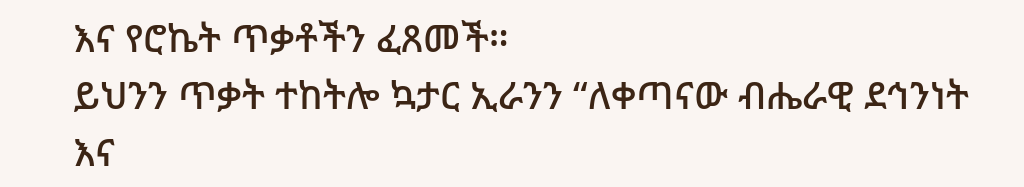እና የሮኬት ጥቃቶችን ፈጸመች።
ይህንን ጥቃት ተከትሎ ኳታር ኢራንን “ለቀጣናው ብሔራዊ ደኅንነት እና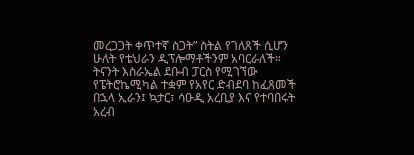መረጋጋት ቀጥተኛ ስጋት” ስትል የገለጸች ሲሆን ሁለት የቴህራን ዲፕሎማቶችንም አባርራለች።
ትናንት እስራኤል ደቡብ ፓርስ የሚገኘው የፔትሮኬሚካል ተቋም የአየር ድብደባ ከፈጸመች በኋላ ኢራን፤ ኳታር፣ ሳዑዲ አረቢያ እና የተባበሩት አረብ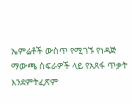ኤምሬቶች ውስጥ የሚገኙ የነዳጅ ማውጫ ስፍራዎች ላይ የአጸፋ ጥቃት እንደምትፈጽም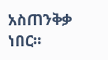አስጠንቅቃ ነበር።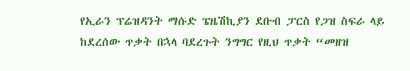የኢራን ፕሬዝዳንት ማሱድ ፔዜሽኪያን ደቡብ ፓርስ የጋዝ ስፍራ ላይ ከደረሰው ጥቃት በኋላ ባደረጉት ንግግር የዚህ ጥቃት “መዘዝ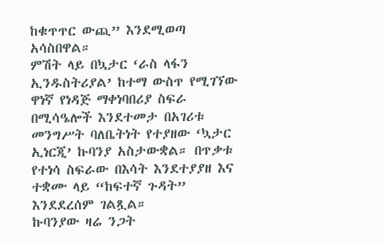ከቁጥጥር ውጪ” እንደሚወጣ አሳስበዋል።
ምሽት ላይ በኳታር ‘ራስ ላፋን ኢንዱስትሪያል’ ከተማ ውስጥ የሚገኘው ዋነኛ የነዳጅ ማቀነባበሪያ ስፍራ በሚሳዔሎች እንደተመታ በአገሪቱ መንግሥት ባለቤትነት የተያዘው ‘ኳታር ኢነርጂ’ ኩባንያ አስታውቋል። በጥቃቱ የተነሳ ስፍራው በእሳት እንደተያያዘ እና ተቋሙ ላይ “ከፍተኛ ጉዳት” እንደደረሰም ገልጿል።
ኩባንያው ዛሬ ንጋት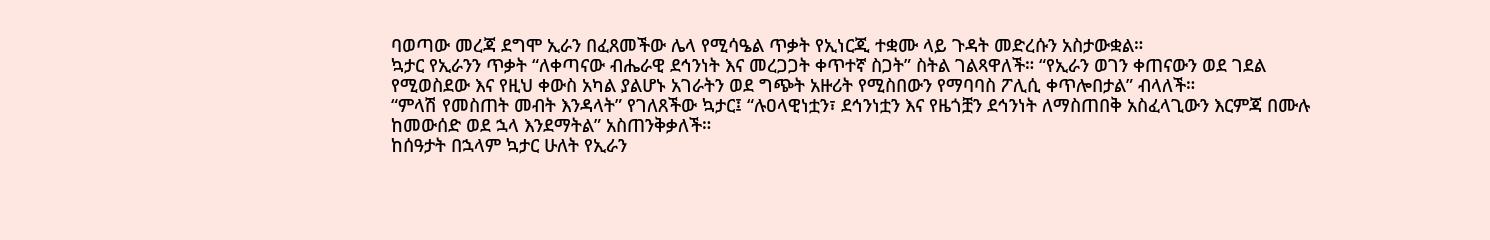ባወጣው መረጃ ደግሞ ኢራን በፈጸመችው ሌላ የሚሳዔል ጥቃት የኢነርጂ ተቋሙ ላይ ጉዳት መድረሱን አስታውቋል።
ኳታር የኢራንን ጥቃት “ለቀጣናው ብሔራዊ ደኅንነት እና መረጋጋት ቀጥተኛ ስጋት” ስትል ገልጻዋለች። “የኢራን ወገን ቀጠናውን ወደ ገደል የሚወስደው እና የዚህ ቀውስ አካል ያልሆኑ አገራትን ወደ ግጭት አዙሪት የሚስበውን የማባባስ ፖሊሲ ቀጥሎበታል” ብላለች።
“ምላሽ የመስጠት መብት እንዳላት” የገለጸችው ኳታር፤ “ሉዐላዊነቷን፣ ደኅንነቷን እና የዜጎቿን ደኅንነት ለማስጠበቅ አስፈላጊውን እርምጃ በሙሉ ከመውሰድ ወደ ኋላ እንደማትል” አስጠንቅቃለች።
ከሰዓታት በኋላም ኳታር ሁለት የኢራን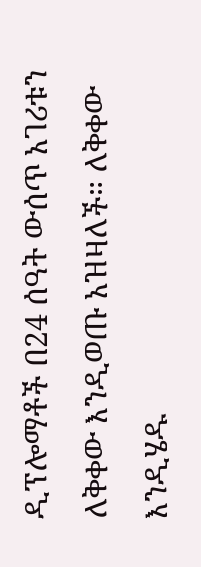ዲፕሎማቶች በ24 ሰዓት ውሰጥ አገሪቱን ለቅቀው እንዲወጡ አዝዛለች። ለቅቀው እንዲሄዱ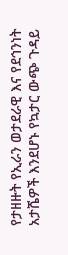የታዘዙት የኢራን ወታደራዊ እና የደኅንነት አታሼዎች እንደሆኑ የኳታር ውጭ ጉዳይ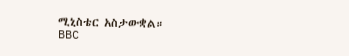ሚኒስቴር አስታውቋል።
BBC